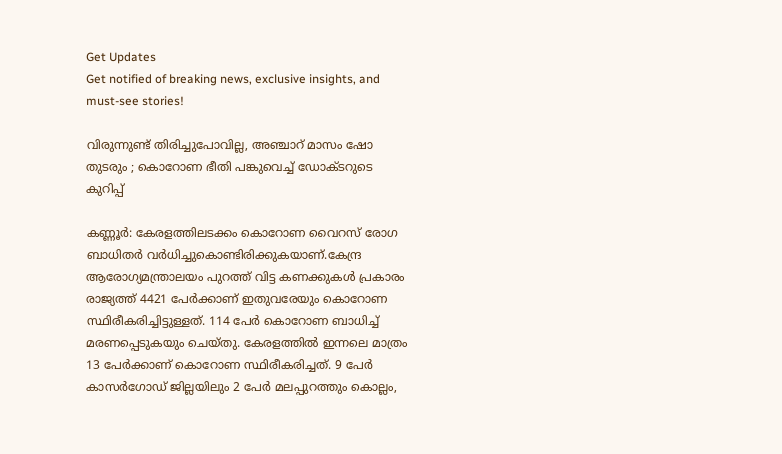Get Updates
Get notified of breaking news, exclusive insights, and must-see stories!

വിരുന്നുണ്ട് തിരിച്ചുപോവില്ല, അഞ്ചാറ് മാസം ഷോ തുടരും ; കൊറോണ ഭീതി പങ്കുവെച്ച് ഡോക്ടറുടെ കുറിപ്പ്

കണ്ണൂര്‍: കേരളത്തിലടക്കം കൊറോണ വൈറസ് രോഗ ബാധിതര്‍ വര്‍ധിച്ചുകൊണ്ടിരിക്കുകയാണ്.കേന്ദ്ര ആരോഗ്യമന്ത്രാലയം പുറത്ത് വിട്ട കണക്കുകള്‍ പ്രകാരം രാജ്യത്ത് 4421 പേര്‍ക്കാണ് ഇതുവരേയും കൊറോണ സ്ഥിരീകരിച്ചിട്ടുള്ളത്. 114 പേര്‍ കൊറോണ ബാധിച്ച് മരണപ്പെടുകയും ചെയ്തു. കേരളത്തില്‍ ഇന്നലെ മാത്രം 13 പേര്‍ക്കാണ് കൊറോണ സ്ഥിരീകരിച്ചത്. 9 പേര്‍ കാസര്‍ഗോഡ് ജില്ലയിലും 2 പേര്‍ മലപ്പുറത്തും കൊല്ലം,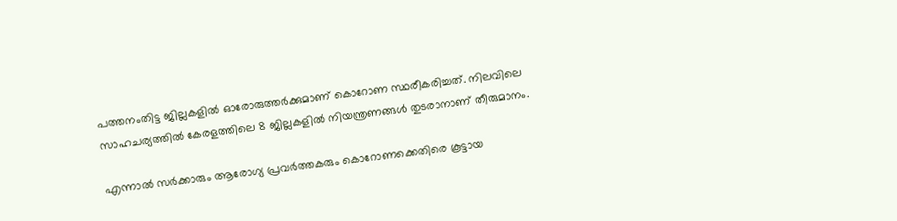പത്തനംതിട്ട ജില്ലകളില്‍ ഓരോരുത്തര്‍ക്കുമാണ് കൊറോണ സ്ഥരീകരിച്ചത്. നിലവിലെ സാഹചര്യത്തില്‍ കേരളത്തിലെ 8 ജില്ലകളില്‍ നിയന്ത്രണങ്ങള്‍ തുടരാനാണ് തീരുമാനം.

എന്നാല്‍ സര്‍ക്കാരും ആരോഗ്യ പ്രവര്‍ത്തകരും കൊറോണക്കെതിരെ കൂട്ടായ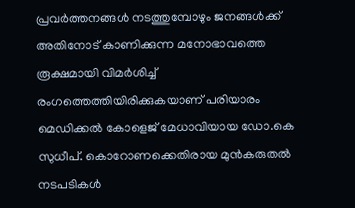പ്രവര്‍ത്തനങ്ങള്‍ നടത്തുമ്പോഴും ജനങ്ങള്‍ക്ക് അതിനോട് കാണിക്കുന്ന മനോഭാവത്തെ രൂക്ഷമായി വിമര്‍ശിച്ച് രംഗത്തെത്തിയിരിക്കുകയാണ് പരിയാരം മെഡിക്കല്‍ കോളെജ് മേധാവിയായ ഡോ.കെ സുധീപ്. കൊറോണക്കെതിരായ മുന്‍കരുതല്‍ നടപടികള്‍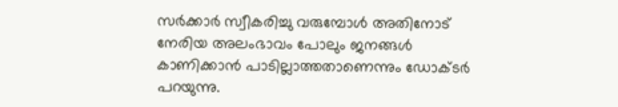സര്‍ക്കാര്‍ സ്വീകരിച്ചു വരുമ്പോള്‍ അതിനോട് നേരിയ അലംഭാവം പോലും ജനങ്ങള്‍ കാണിക്കാന്‍ പാടില്ലാത്തതാണെന്നും ഡോക്ടര്‍ പറയുന്നു.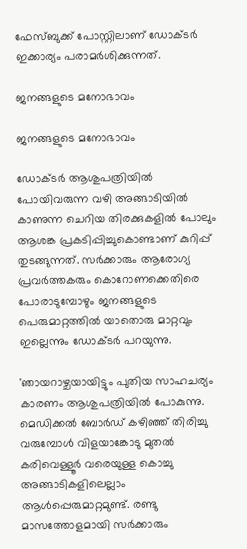ഫേസ്ബുക്ക് പോസ്റ്റിലാണ് ഡോക്ടര്‍ ഇക്കാര്യം പരാമര്‍ശിക്കുന്നത്.

ജനങ്ങളുടെ മനോഭാവം

ജനങ്ങളുടെ മനോഭാവം

ഡോക്ടര്‍ ആശുപത്രിയില്‍ പോയിവരുന്ന വഴി അങ്ങാടിയില്‍ കാണുന്ന ചെറിയ തിരക്കുകളില്‍ പോലും ആശങ്ക പ്രകടിപ്പിച്ചുകൊണ്ടാണ് കുറിപ്പ് തുടങ്ങുന്നത്. സര്‍ക്കാരും ആരോഗ്യ പ്രവര്‍ത്തകരും കൊറോണക്കെതിരെ പോരാടുമ്പോഴും ജനങ്ങളുടെ പെരുമാറ്റത്തില്‍ യാതൊരു മാറ്റവും ഇല്ലെന്നും ഡോക്ടര്‍ പറയുന്നു.

'ഞായറാഴ്ചയായിട്ടും പുതിയ സാഹചര്യം കാരണം ആശുപത്രിയില്‍ പോകുന്നു. മെഡിക്കല്‍ ബോര്‍ഡ് കഴിഞ്ഞ് തിരിച്ചു വരുമ്പോള്‍ വിളയാങ്കോടു മുതല്‍ കരിവെള്ളൂര്‍ വരെയുള്ള കൊച്ചു അങ്ങാടികളിലെല്ലാം ആള്‍പ്പെരുമാറ്റമുണ്ട്. രണ്ടു മാസത്തോളമായി സര്‍ക്കാരും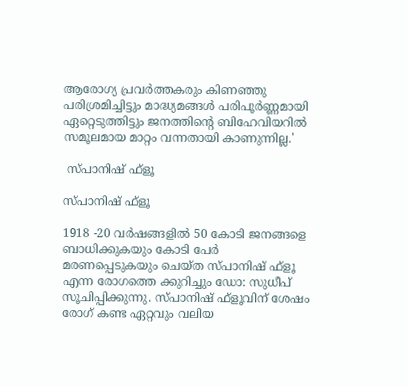ആരോഗ്യ പ്രവര്‍ത്തകരും കിണഞ്ഞു പരിശ്രമിച്ചിട്ടും മാദ്ധ്യമങ്ങള്‍ പരിപൂര്‍ണ്ണമായി ഏറ്റെടുത്തിട്ടും ജനത്തിന്റെ ബിഹേവിയറില്‍ സമൂലമായ മാറ്റം വന്നതായി കാണുന്നില്ല.'

 സ്പാനിഷ് ഫ്‌ളൂ

സ്പാനിഷ് ഫ്‌ളൂ

1918 -20 വര്‍ഷങ്ങളില്‍ 50 കോടി ജനങ്ങളെ ബാധിക്കുകയും കോടി പേര്‍ മരണപ്പെടുകയും ചെയ്ത സ്പാനിഷ് ഫ്‌ളൂ എന്ന രോഗത്തെ ക്കുറിച്ചും ഡോ: സുധീപ് സൂചിപ്പിക്കുന്നു. സ്പാനിഷ് ഫ്‌ളൂവിന് ശേഷം രോഗ് കണ്ട ഏറ്റവും വലിയ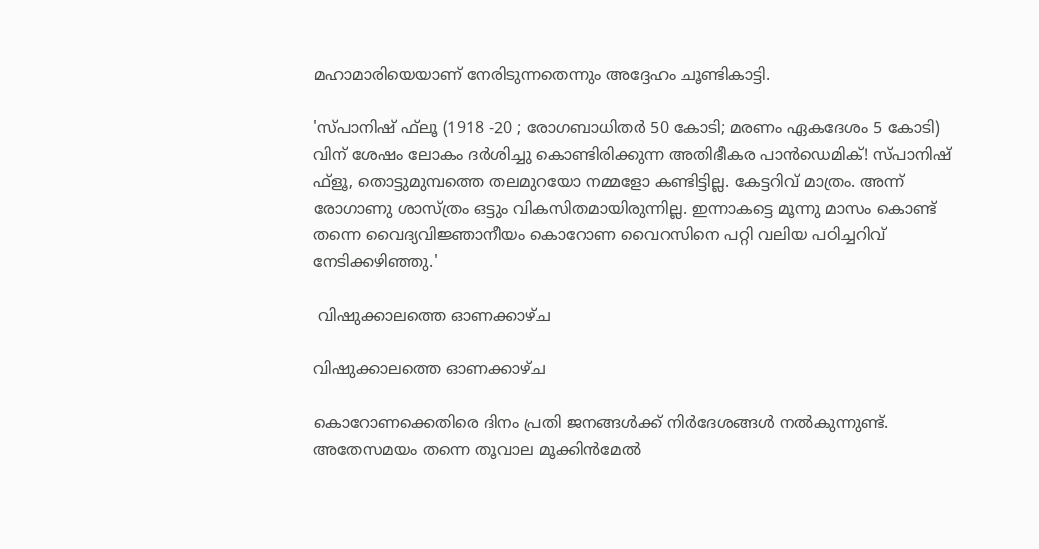മഹാമാരിയെയാണ് നേരിടുന്നതെന്നും അദ്ദേഹം ചൂണ്ടികാട്ടി.

'സ്പാനിഷ് ഫ്‌ലൂ (1918 -20 ; രോഗബാധിതര്‍ 50 കോടി; മരണം ഏകദേശം 5 കോടി) വിന് ശേഷം ലോകം ദര്‍ശിച്ചു കൊണ്ടിരിക്കുന്ന അതിഭീകര പാന്‍ഡെമിക്! സ്പാനിഷ് ഫ്ളൂ, തൊട്ടുമുമ്പത്തെ തലമുറയോ നമ്മളോ കണ്ടിട്ടില്ല. കേട്ടറിവ് മാത്രം. അന്ന് രോഗാണു ശാസ്ത്രം ഒട്ടും വികസിതമായിരുന്നില്ല. ഇന്നാകട്ടെ മൂന്നു മാസം കൊണ്ട് തന്നെ വൈദ്യവിജ്ഞാനീയം കൊറോണ വൈറസിനെ പറ്റി വലിയ പഠിച്ചറിവ് നേടിക്കഴിഞ്ഞു.'

 വിഷുക്കാലത്തെ ഓണക്കാഴ്ച

വിഷുക്കാലത്തെ ഓണക്കാഴ്ച

കൊറോണക്കെതിരെ ദിനം പ്രതി ജനങ്ങള്‍ക്ക് നിര്‍ദേശങ്ങള്‍ നല്‍കുന്നുണ്ട്. അതേസമയം തന്നെ തൂവാല മൂക്കിന്‍മേല്‍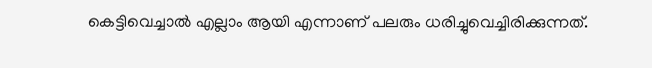കെട്ടിവെച്ചാല്‍ എല്ലാം ആയി എന്നാണ് പലരും ധരിച്ചുവെച്ചിരിക്കുന്നത്.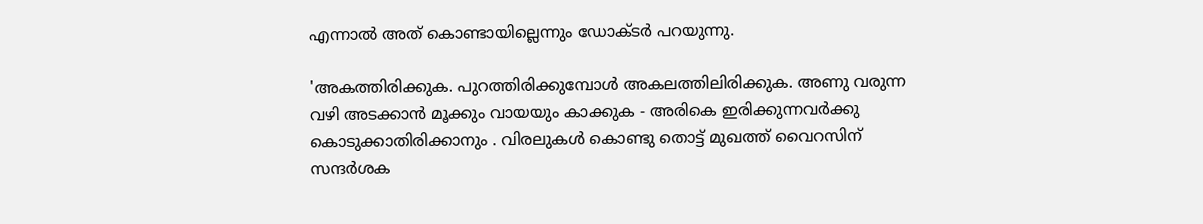എന്നാല്‍ അത് കൊണ്ടായില്ലെന്നും ഡോക്ടര്‍ പറയുന്നു.

'അകത്തിരിക്കുക. പുറത്തിരിക്കുമ്പോള്‍ അകലത്തിലിരിക്കുക. അണു വരുന്ന വഴി അടക്കാന്‍ മൂക്കും വായയും കാക്കുക - അരികെ ഇരിക്കുന്നവര്‍ക്കു കൊടുക്കാതിരിക്കാനും . വിരലുകള്‍ കൊണ്ടു തൊട്ട് മുഖത്ത് വൈറസിന് സന്ദര്‍ശക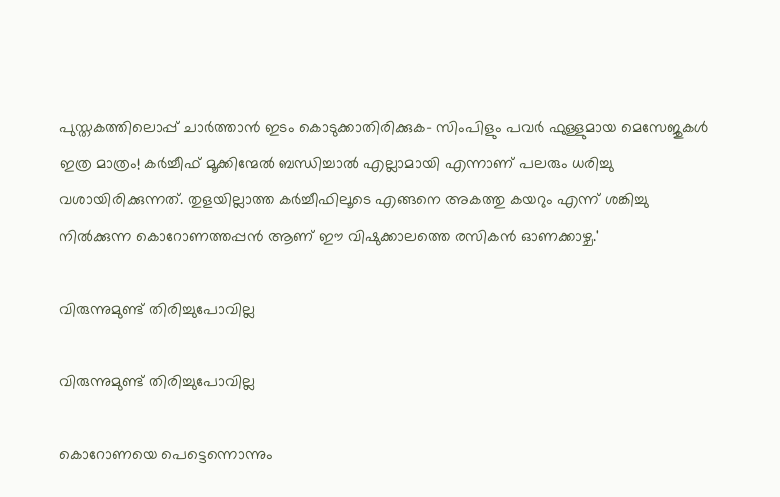പുസ്തകത്തിലൊപ്പ് ചാര്‍ത്താന്‍ ഇടം കൊടുക്കാതിരിക്കുക- സിംപിളും പവര്‍ ഫുള്ളുമായ മെസേജുകള്‍ ഇത്ര മാത്രം! കര്‍ച്ചീഫ് മൂക്കിന്മേല്‍ ബന്ധിച്ചാല്‍ എല്ലാമായി എന്നാണ് പലരും ധരിച്ചു വശായിരിക്കുന്നത്. തുളയില്ലാത്ത കര്‍ച്ചീഫിലൂടെ എങ്ങനെ അകത്തു കയറും എന്ന് ശങ്കിച്ചു നില്‍ക്കുന്ന കൊറോണത്തപ്പന്‍ ആണ് ഈ വിഷുക്കാലത്തെ രസികന്‍ ഓണക്കാഴ്ച.'

വിരുന്നുമുണ്ട് തിരിച്ചുപോവില്ല

വിരുന്നുമുണ്ട് തിരിച്ചുപോവില്ല

കൊറോണയെ പെട്ടെന്നൊന്നും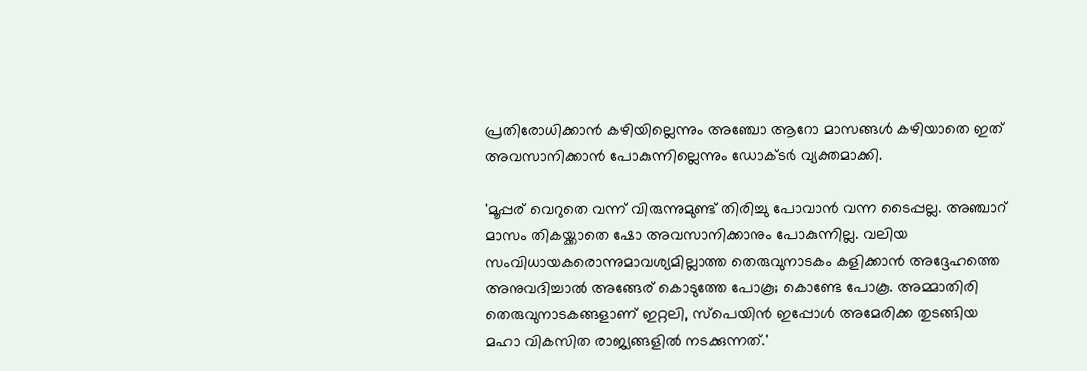പ്രതിരോധിക്കാന്‍ കഴിയില്ലെന്നും അഞ്ചോ ആറോ മാസങ്ങള്‍ കഴിയാതെ ഇത് അവസാനിക്കാന്‍ പോകുന്നില്ലെന്നും ഡോക്ടര്‍ വ്യക്തമാക്കി.

'മൂപ്പര് വെറുതെ വന്ന് വിരുന്നുമുണ്ട് തിരിച്ചു പോവാന്‍ വന്ന ടൈപ്പല്ല. അഞ്ചാറ് മാസം തികയ്ക്കാതെ ഷോ അവസാനിക്കാനും പോകുന്നില്ല. വലിയ സംവിധായകരൊന്നുമാവശ്യമില്ലാത്ത തെരുവുനാടകം കളിക്കാന്‍ അദ്ദേഹത്തെ അനുവദിച്ചാല്‍ അങ്ങേര് കൊടുത്തേ പോകൂ; കൊണ്ടേ പോകൂ. അമ്മാതിരി തെരുവുനാടകങ്ങളാണ് ഇറ്റലി, സ്‌പെയിന്‍ ഇപ്പോള്‍ അമേരിക്ക തുടങ്ങിയ മഹാ വികസിത രാജ്യങ്ങളില്‍ നടക്കുന്നത്.'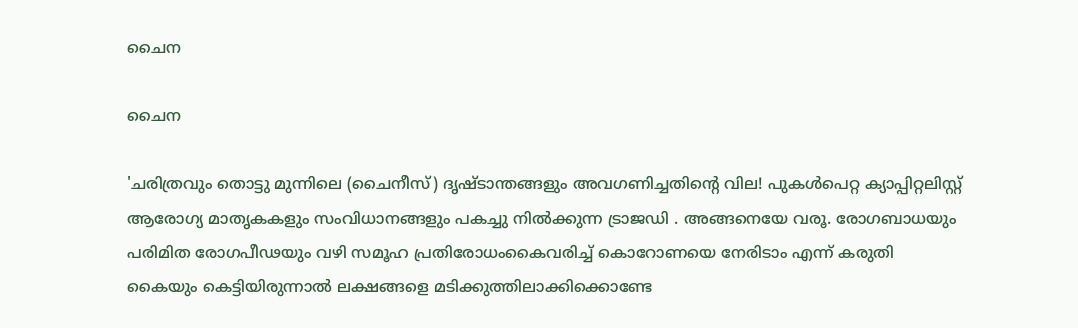ചൈന

ചൈന

'ചരിത്രവും തൊട്ടു മുന്നിലെ (ചൈനീസ്) ദൃഷ്ടാന്തങ്ങളും അവഗണിച്ചതിന്റെ വില! പുകള്‍പെറ്റ ക്യാപ്പിറ്റലിസ്റ്റ് ആരോഗ്യ മാതൃകകളും സംവിധാനങ്ങളും പകച്ചു നില്‍ക്കുന്ന ട്രാജഡി . അങ്ങനെയേ വരൂ. രോഗബാധയും പരിമിത രോഗപീഢയും വഴി സമൂഹ പ്രതിരോധംകൈവരിച്ച് കൊറോണയെ നേരിടാം എന്ന് കരുതി കൈയും കെട്ടിയിരുന്നാല്‍ ലക്ഷങ്ങളെ മടിക്കുത്തിലാക്കിക്കൊണ്ടേ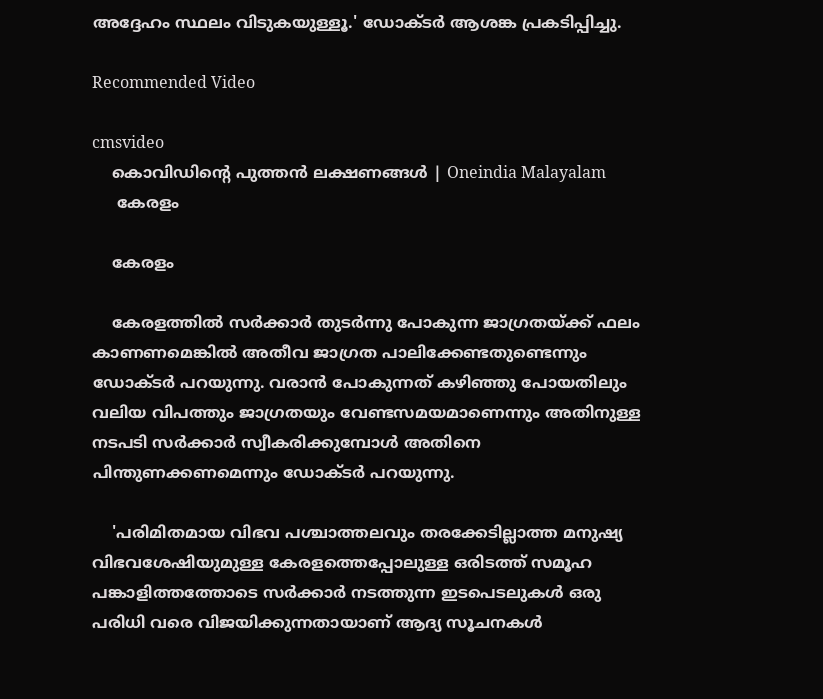അദ്ദേഹം സ്ഥലം വിടുകയുള്ളൂ.' ഡോക്ടര്‍ ആശങ്ക പ്രകടിപ്പിച്ചു.

Recommended Video

cmsvideo
    കൊവിഡിന്റെ പുത്തന്‍ ലക്ഷണങ്ങള്‍ | Oneindia Malayalam
     കേരളം

    കേരളം

    കേരളത്തില്‍ സര്‍ക്കാര്‍ തുടര്‍ന്നു പോകുന്ന ജാഗ്രതയ്ക്ക് ഫലം കാണണമെങ്കില്‍ അതീവ ജാഗ്രത പാലിക്കേണ്ടതുണ്ടെന്നും ഡോക്ടര്‍ പറയുന്നു. വരാന്‍ പോകുന്നത് കഴിഞ്ഞു പോയതിലും വലിയ വിപത്തും ജാഗ്രതയും വേണ്ടസമയമാണെന്നും അതിനുള്ള നടപടി സര്‍ക്കാര്‍ സ്വീകരിക്കുമ്പോള്‍ അതിനെ പിന്തുണക്കണമെന്നും ഡോക്ടര്‍ പറയുന്നു.

    'പരിമിതമായ വിഭവ പശ്ചാത്തലവും തരക്കേടില്ലാത്ത മനുഷ്യ വിഭവശേഷിയുമുള്ള കേരളത്തെപ്പോലുള്ള ഒരിടത്ത് സമൂഹ പങ്കാളിത്തത്തോടെ സര്‍ക്കാര്‍ നടത്തുന്ന ഇടപെടലുകള്‍ ഒരു പരിധി വരെ വിജയിക്കുന്നതായാണ് ആദ്യ സൂചനകള്‍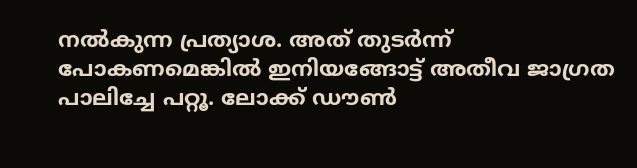നല്‍കുന്ന പ്രത്യാശ. അത് തുടര്‍ന്ന് പോകണമെങ്കില്‍ ഇനിയങ്ങോട്ട് അതീവ ജാഗ്രത പാലിച്ചേ പറ്റൂ. ലോക്ക് ഡൗണ്‍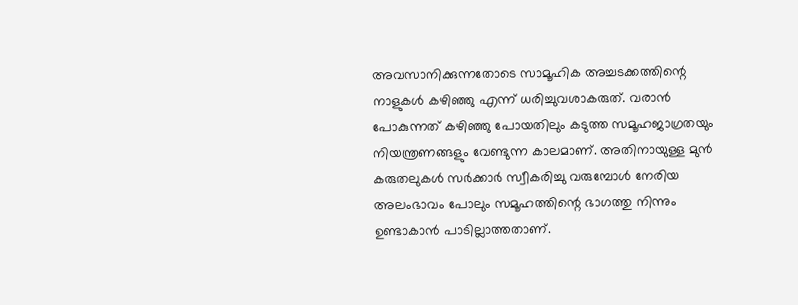അവസാനിക്കുന്നതോടെ സാമൂഹിക അച്ചടക്കത്തിന്റെ നാളുകള്‍ കഴിഞ്ഞു എന്ന് ധരിച്ചുവശാകരുത്. വരാന്‍ പോകുന്നത് കഴിഞ്ഞു പോയതിലും കടുത്ത സമൂഹജാഗ്രതയും നിയന്ത്രണങ്ങളും വേണ്ടുന്ന കാലമാണ്. അതിനായുള്ള മുന്‍ കരുതലുകള്‍ സര്‍ക്കാര്‍ സ്വീകരിച്ചു വരുമ്പോള്‍ നേരിയ അലംഭാവം പോലും സമൂഹത്തിന്റെ ഭാഗത്തു നിന്നും ഉണ്ടാകാന്‍ പാടില്ലാത്തതാണ്.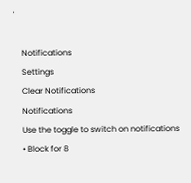'

    Notifications
    Settings
    Clear Notifications
    Notifications
    Use the toggle to switch on notifications
    • Block for 8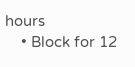hours
    • Block for 12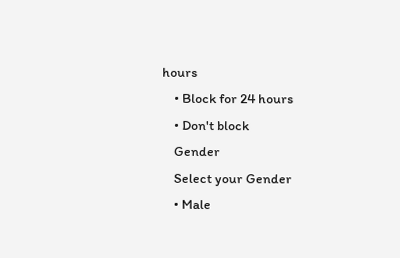hours
    • Block for 24 hours
    • Don't block
    Gender
    Select your Gender
    • Male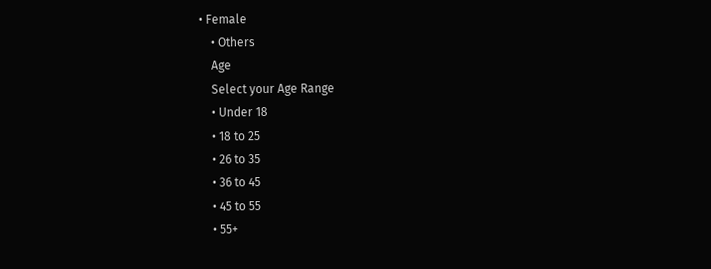• Female
    • Others
    Age
    Select your Age Range
    • Under 18
    • 18 to 25
    • 26 to 35
    • 36 to 45
    • 45 to 55
    • 55+